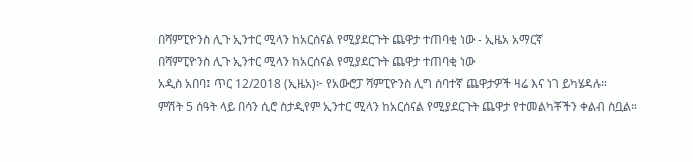በሻምፒዮንስ ሊጉ ኢንተር ሚላን ከአርሰናል የሚያደርጉት ጨዋታ ተጠባቂ ነው - ኢዜአ አማርኛ
በሻምፒዮንስ ሊጉ ኢንተር ሚላን ከአርሰናል የሚያደርጉት ጨዋታ ተጠባቂ ነው
አዲስ አበባ፤ ጥር 12/2018 (ኢዜአ)፦ የአውሮፓ ሻምፒዮንስ ሊግ ሰባተኛ ጨዋታዎች ዛሬ እና ነገ ይካሄዳሉ።
ምሽት 5 ሰዓት ላይ በሳን ሲሮ ስታዲየም ኢንተር ሚላን ከአርሰናል የሚያደርጉት ጨዋታ የተመልካቾችን ቀልብ ስቧል።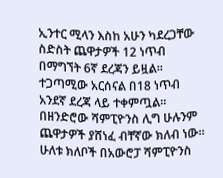ኢንተር ሚላን እስከ አሁን ካደረጋቸው ስድስት ጨዋታዎች 12 ነጥብ በማግኘት 6ኛ ደረጃን ይዟል።
ተጋጣሚው አርሰናል በ18 ነጥብ አንደኛ ደረጃ ላይ ተቀምጧል። በዘንድሮው ሻምፒዮንስ ሊግ ሁሉንም ጨዋታዎች ያሸነፈ ብቸኛው ክለብ ነው።
ሁለቱ ክለቦች በአውሮፓ ሻምፒዮንስ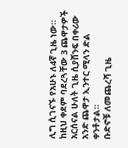ሊግ ሲገናኙ የአሁኑ ለ4ኛ ጊዜ ነው።
ከዚህ ቀደም ባደረጓቸው 3 ጨዋታዎች አርሰናል ሁለት ጊዜ ሲያሸንፍ በቀሪው አንድ ጨዋታ ኢንተር ሚላን ድል ቀንቶታል።
ቡድኖቹ ለመጨረሻ ጊዜ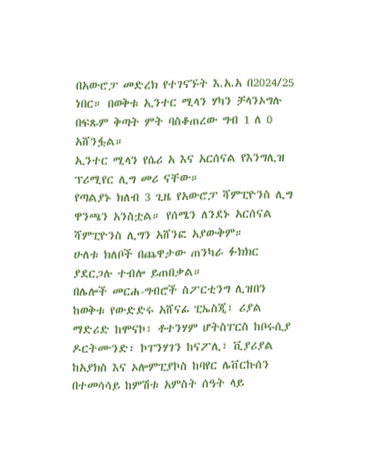በአውሮፓ መድረክ የተገናኙት እ.አ.አ በ2024/25 ነበር። በወቅቱ ኢንተር ሚላን ሃካን ቻላንኦግሉ በፍጹም ቅጣት ምት ባስቆጠረው ግብ 1 ለ 0 አሸንፏል።
ኢንተር ሚላን የሴሪ አ እና አርሰናል የእንግሊዝ ፕሪሚየር ሊግ መሪ ናቸው።
የጣልያኑ ክለብ 3 ጊዜ የአውሮፓ ሻምፒዮንስ ሊግ ዋንጫን አንስቷል። የሰሜን ለንደኑ አርሰናል ሻምፒዮንስ ሊግን አሸንፎ አያውቅም።
ሁለቱ ክለቦች በጨዋታው ጠንካራ ፉክክር ያደርጋሉ ተብሎ ይጠበቃል።
በሌሎች መርሐ-ግብሮች ስፖርቲንግ ሊዝበን ከወቅቱ የውድድሩ አሸናፊ ፒኤስጂ፣ ሪያል ማድሪድ ከሞናኮ፣ ቶተንሃም ሆትስፐርስ ከቦሩሲያ ዶርትሙንድ፣ ኮፐንሃገን ከናፖሊ፣ ቪያሪያል ከአያክስ እና ኦሎምፒያኮስ ከባየር ሌቨርኩሰን በተመሳሳይ ከምሽቱ አምስት ሰዓት ላይ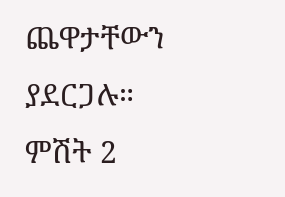ጨዋታቸውን ያደርጋሉ።
ምሽት 2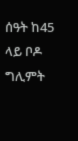ሰዓት ከ45 ላይ ቦዶ ግሊምት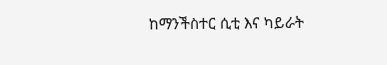ከማንችስተር ሲቲ እና ካይራት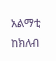አልማቲ ከክለብ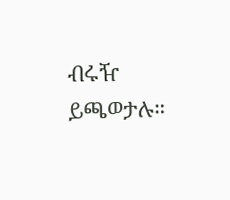ብሩዥ ይጫወታሉ።